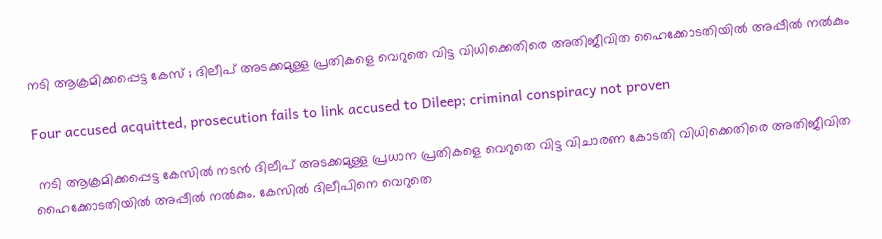നടി ആക്രമിക്കപ്പെട്ട കേസ് ; ദിലീപ് അടക്കമുള്ള പ്രതികളെ വെറുതെ വിട്ട വിധിക്കെതിരെ അതിജീവിത ഹൈക്കോടതിയിൽ അപ്പീൽ നൽകും

Four accused acquitted, prosecution fails to link accused to Dileep; criminal conspiracy not proven

 നടി ആക്രമിക്കപ്പെട്ട കേസിൽ നടൻ ദിലീപ് അടക്കമുള്ള പ്രധാന പ്രതികളെ വെറുതെ വിട്ട വിചാരണ കോടതി വിധിക്കെതിരെ അതിജീവിത ഹൈക്കോടതിയിൽ അപ്പീൽ നൽകും. കേസിൽ ദിലീപിനെ വെറുതെ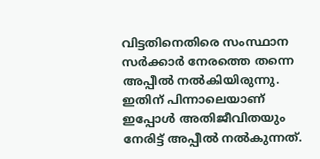വിട്ടതിനെതിരെ സംസ്ഥാന സർക്കാർ നേരത്തെ തന്നെ അപ്പീൽ നൽകിയിരുന്നു. ഇതിന് പിന്നാലെയാണ് ഇപ്പോൾ അതിജീവിതയും നേരിട്ട് അപ്പീൽ നൽകുന്നത്.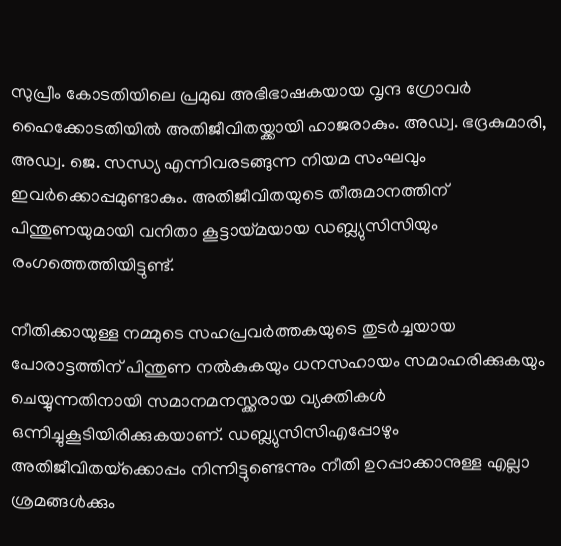സുപ്രീം കോടതിയിലെ പ്രമുഖ അഭിഭാഷകയായ വൃന്ദ ഗ്രോവർ ഹൈക്കോടതിയിൽ അതിജീവിതയ്ക്കായി ഹാജരാകും. അഡ്വ. ഭദ്രകുമാരി, അഡ്വ. ജെ. സന്ധ്യ എന്നിവരടങ്ങുന്ന നിയമ സംഘവും ഇവർക്കൊപ്പമുണ്ടാകും. അതിജീവിതയുടെ തീരുമാനത്തിന് പിന്തുണയുമായി വനിതാ കൂട്ടായ്മയായ ഡബ്ല്യുസിസിയും രംഗത്തെത്തിയിട്ടുണ്ട്.

നീതിക്കായുള്ള നമ്മുടെ സഹപ്രവർത്തകയുടെ തുടർച്ചയായ പോരാട്ടത്തിന് പിന്തുണ നൽകുകയും ധനസഹായം സമാഹരിക്കുകയും ചെയ്യുന്നതിനായി സമാനമനസ്ക്കരായ വ്യക്തികൾ ഒന്നിച്ചുകൂടിയിരിക്കുകയാണ്. ഡബ്ല്യുസിസിഎപ്പോഴും അതിജീവിതയ്‌ക്കൊപ്പം നിന്നിട്ടുണ്ടെന്നും നീതി ഉറപ്പാക്കാനുള്ള എല്ലാ ശ്രമങ്ങൾക്കും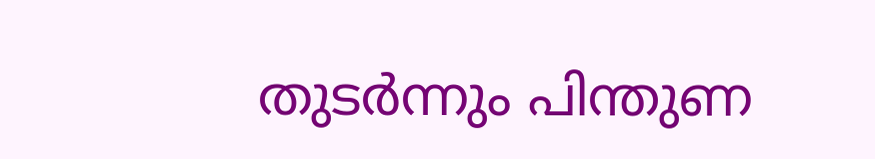തുടർന്നും പിന്തുണ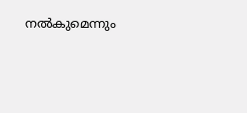നൽകുമെന്നും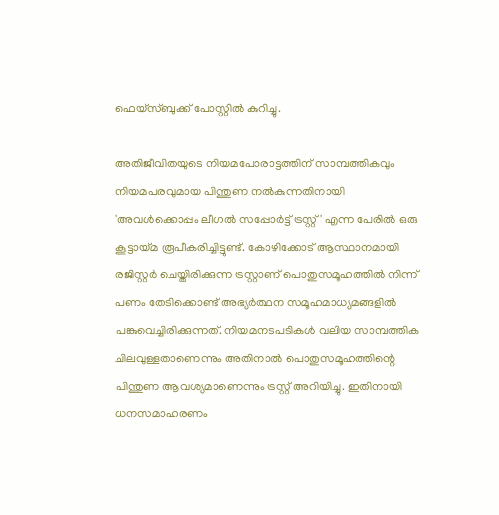ഫെയ്സ്ബുക്ക് പോസ്റ്റിൽ കുറിച്ചു.

അതിജീവിതയുടെ നിയമപോരാട്ടത്തിന് സാമ്പത്തികവും നിയമപരവുമായ പിന്തുണ നൽകുന്നതിനായി 'അവൾക്കൊപ്പം ലീഗൽ സപ്പോർട്ട് ട്രസ്റ്റ്' എന്ന പേരിൽ ഒരു കൂട്ടായ്മ രൂപീകരിച്ചിട്ടുണ്ട്. കോഴിക്കോട് ആസ്ഥാനമായി രജിസ്റ്റർ ചെയ്തിരിക്കുന്ന ട്രസ്റ്റാണ് പൊതുസമൂഹത്തിൽ നിന്ന് പണം തേടിക്കൊണ്ട് അഭ്യർത്ഥന സമൂഹമാധ്യമങ്ങളിൽ പങ്കുവെച്ചിരിക്കുന്നത്. നിയമനടപടികൾ വലിയ സാമ്പത്തിക ചിലവുള്ളതാണെന്നും അതിനാൽ പൊതുസമൂഹത്തിന്റെ പിന്തുണ ആവശ്യമാണെന്നും ട്രസ്റ്റ് അറിയിച്ചു. ഇതിനായി ധനസമാഹരണം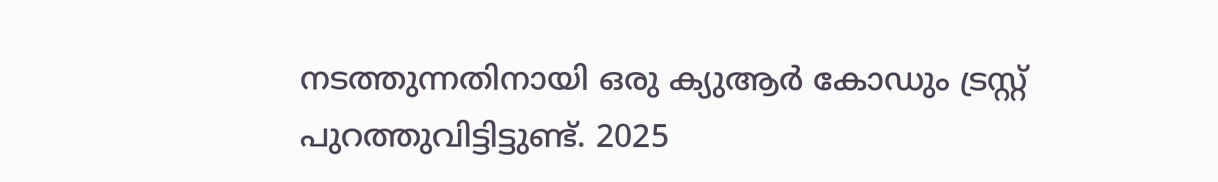നടത്തുന്നതിനായി ഒരു ക്യുആർ കോഡും ട്രസ്റ്റ് പുറത്തുവിട്ടിട്ടുണ്ട്. 2025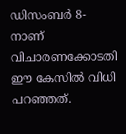ഡിസംബർ 8-നാണ് വിചാരണക്കോടതി ഈ കേസിൽ വിധി പറഞ്ഞത്.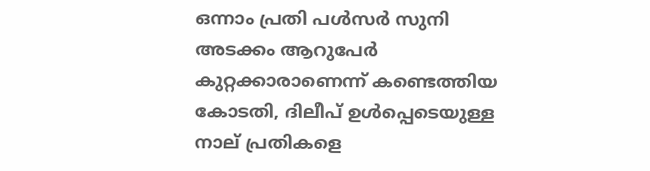ഒന്നാം പ്രതി പൾസർ സുനി അടക്കം ആറുപേർ കുറ്റക്കാരാണെന്ന് കണ്ടെത്തിയ കോടതി, ദിലീപ് ഉൾപ്പെടെയുള്ള നാല് പ്രതികളെ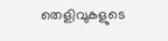തെളിവുകളുടെ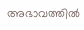അഭാവത്തിൽ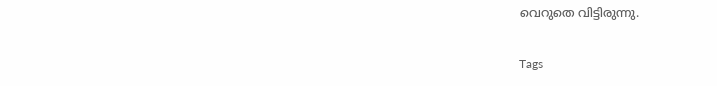വെറുതെ വിട്ടിരുന്നു.

Tags